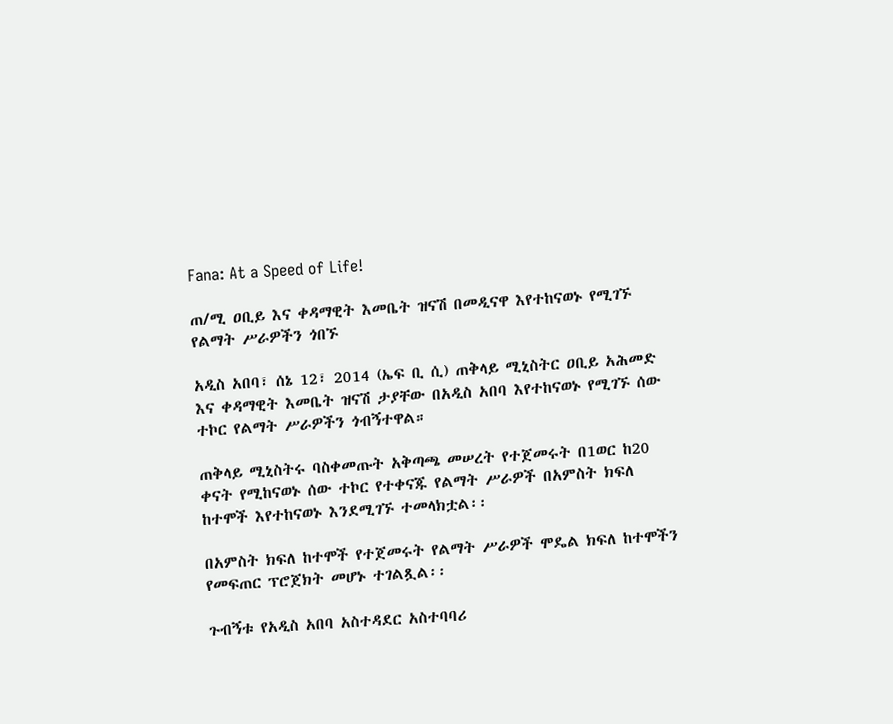Fana: At a Speed of Life!

ጠ/ሚ ዐቢይ እና ቀዳማዊት እመቤት ዝናሽ በመዲናዋ እየተከናወኑ የሚገኙ የልማት ሥራዎችን ጎበኙ

አዲስ አበባ፣ ሰኔ 12፣ 2014 (ኤፍ ቢ ሲ) ጠቅላይ ሚኒስትር ዐቢይ አሕመድ እና ቀዳማዊት እመቤት ዝናሽ ታያቸው በአዲስ አበባ እየተከናወኑ የሚገኙ ሰው ተኮር የልማት ሥራዎችን ጎብኝተዋል።

ጠቅላይ ሚኒስትሩ ባስቀመጡት አቅጣጫ መሠረት የተጀመሩት በ1ወር ከ20 ቀናት የሚከናወኑ ሰው ተኮር የተቀናጁ የልማት ሥራዎች በአምስት ክፍለ ከተሞች እየተከናወኑ እንደሚገኙ ተመላክቷል፡፡

በአምስት ክፍለ ከተሞች የተጀመሩት የልማት ሥራዎች ሞዴል ክፍለ ከተሞችን የመፍጠር ፕሮጀክት መሆኑ ተገልጿል፡፡

ጉብኝቱ የአዲስ አበባ አስተዳደር አስተባባሪ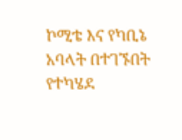ኮሚቴ እና የካቢኔ አባላት በተገኙበት የተካሄደ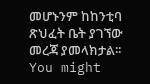መሆኑንም ከከንቲባ ጽህፈት ቤት ያገኘው መረጃ ያመላክታል፡፡
You might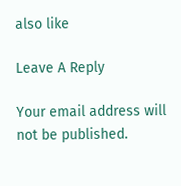also like

Leave A Reply

Your email address will not be published.